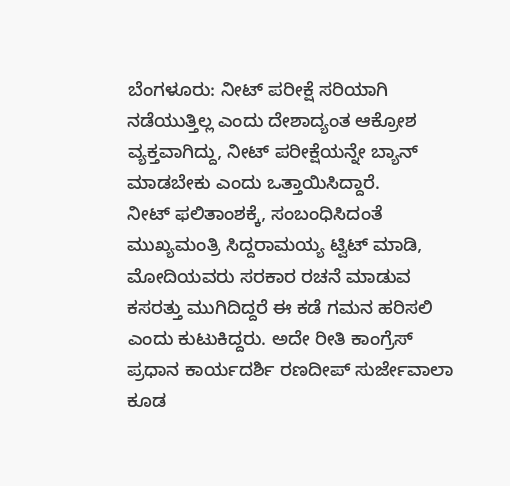ಬೆಂಗಳೂರು: ನೀಟ್ ಪರೀಕ್ಷೆ ಸರಿಯಾಗಿ ನಡೆಯುತ್ತಿಲ್ಲ ಎಂದು ದೇಶಾದ್ಯಂತ ಆಕ್ರೋಶ ವ್ಯಕ್ತವಾಗಿದ್ದು, ನೀಟ್ ಪರೀಕ್ಷೆಯನ್ನೇ ಬ್ಯಾನ್ ಮಾಡಬೇಕು ಎಂದು ಒತ್ತಾಯಿಸಿದ್ದಾರೆ.
ನೀಟ್ ಫಲಿತಾಂಶಕ್ಕೆ, ಸಂಬಂಧಿಸಿದಂತೆ ಮುಖ್ಯಮಂತ್ರಿ ಸಿದ್ದರಾಮಯ್ಯ ಟ್ವಿಟ್ ಮಾಡಿ, ಮೋದಿಯವರು ಸರಕಾರ ರಚನೆ ಮಾಡುವ ಕಸರತ್ತು ಮುಗಿದಿದ್ದರೆ ಈ ಕಡೆ ಗಮನ ಹರಿಸಲಿ ಎಂದು ಕುಟುಕಿದ್ದರು. ಅದೇ ರೀತಿ ಕಾಂಗ್ರೆಸ್ ಪ್ರಧಾನ ಕಾರ್ಯದರ್ಶಿ ರಣದೀಪ್ ಸುರ್ಜೇವಾಲಾ ಕೂಡ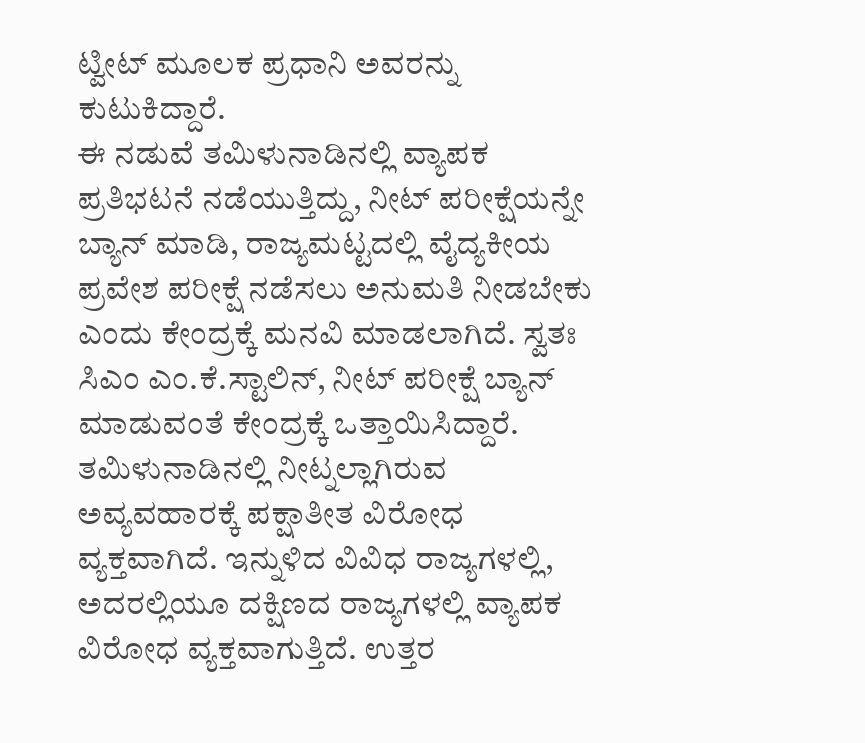ಟ್ವೀಟ್ ಮೂಲಕ ಪ್ರಧಾನಿ ಅವರನ್ನು ಕುಟುಕಿದ್ದಾರೆ.
ಈ ನಡುವೆ ತಮಿಳುನಾಡಿನಲ್ಲಿ ವ್ಯಾಪಕ ಪ್ರತಿಭಟನೆ ನಡೆಯುತ್ತಿದ್ದು, ನೀಟ್ ಪರೀಕ್ಷೆಯನ್ನೇ ಬ್ಯಾನ್ ಮಾಡಿ, ರಾಜ್ಯಮಟ್ಟದಲ್ಲಿ ವೈದ್ಯಕೀಯ ಪ್ರವೇಶ ಪರೀಕ್ಷೆ ನಡೆಸಲು ಅನುಮತಿ ನೀಡಬೇಕು ಎಂದು ಕೇಂದ್ರಕ್ಕೆ ಮನವಿ ಮಾಡಲಾಗಿದೆ. ಸ್ವತಃ ಸಿಎಂ ಎಂ.ಕೆ.ಸ್ಟಾಲಿನ್, ನೀಟ್ ಪರೀಕ್ಷೆ ಬ್ಯಾನ್ ಮಾಡುವಂತೆ ಕೇಂದ್ರಕ್ಕೆ ಒತ್ತಾಯಿಸಿದ್ದಾರೆ.
ತಮಿಳುನಾಡಿನಲ್ಲಿ ನೀಟ್ನಲ್ಲಾಗಿರುವ ಅವ್ಯವಹಾರಕ್ಕೆ ಪಕ್ಷಾತೀತ ವಿರೋಧ ವ್ಯಕ್ತವಾಗಿದೆ. ಇನ್ನುಳಿದ ವಿವಿಧ ರಾಜ್ಯಗಳಲ್ಲಿ, ಅದರಲ್ಲಿಯೂ ದಕ್ಷಿಣದ ರಾಜ್ಯಗಳಲ್ಲಿ ವ್ಯಾಪಕ ವಿರೋಧ ವ್ಯಕ್ತವಾಗುತ್ತಿದೆ. ಉತ್ತರ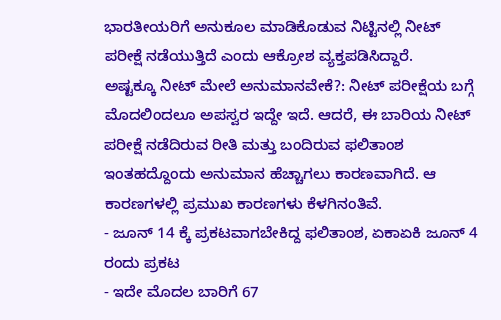ಭಾರತೀಯರಿಗೆ ಅನುಕೂಲ ಮಾಡಿಕೊಡುವ ನಿಟ್ಟಿನಲ್ಲಿ ನೀಟ್ ಪರೀಕ್ಷೆ ನಡೆಯುತ್ತಿದೆ ಎಂದು ಆಕ್ರೋಶ ವ್ಯಕ್ತಪಡಿಸಿದ್ದಾರೆ.
ಅಷ್ಟಕ್ಕೂ ನೀಟ್ ಮೇಲೆ ಅನುಮಾನವೇಕೆ?: ನೀಟ್ ಪರೀಕ್ಷೆಯ ಬಗ್ಗೆ ಮೊದಲಿಂದಲೂ ಅಪಸ್ವರ ಇದ್ದೇ ಇದೆ. ಆದರೆ, ಈ ಬಾರಿಯ ನೀಟ್ ಪರೀಕ್ಷೆ ನಡೆದಿರುವ ರೀತಿ ಮತ್ತು ಬಂದಿರುವ ಫಲಿತಾಂಶ ಇಂತಹದ್ದೊಂದು ಅನುಮಾನ ಹೆಚ್ಚಾಗಲು ಕಾರಣವಾಗಿದೆ. ಆ ಕಾರಣಗಳಲ್ಲಿ ಪ್ರಮುಖ ಕಾರಣಗಳು ಕೆಳಗಿನಂತಿವೆ.
- ಜೂನ್ 14 ಕ್ಕೆ ಪ್ರಕಟವಾಗಬೇಕಿದ್ದ ಫಲಿತಾಂಶ, ಏಕಾಏಕಿ ಜೂನ್ 4 ರಂದು ಪ್ರಕಟ
- ಇದೇ ಮೊದಲ ಬಾರಿಗೆ 67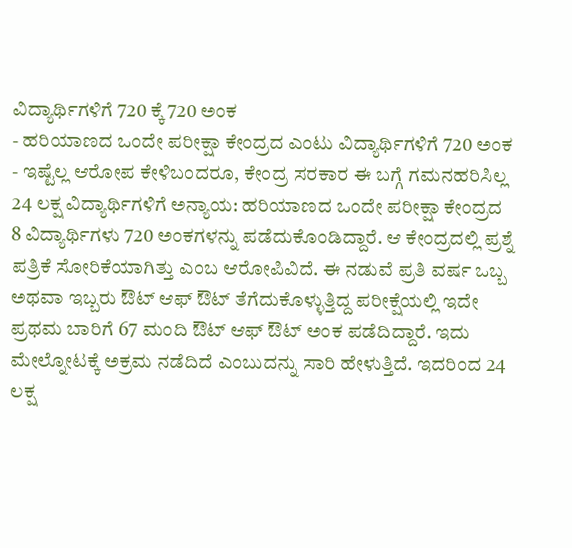ವಿದ್ಯಾರ್ಥಿಗಳಿಗೆ 720 ಕ್ಕೆ 720 ಅಂಕ
- ಹರಿಯಾಣದ ಒಂದೇ ಪರೀಕ್ಷಾ ಕೇಂದ್ರದ ಎಂಟು ವಿದ್ಯಾರ್ಥಿಗಳಿಗೆ 720 ಅಂಕ
- ಇಷ್ಟೆಲ್ಲ ಆರೋಪ ಕೇಳಿಬಂದರೂ, ಕೇಂದ್ರ ಸರಕಾರ ಈ ಬಗ್ಗೆ ಗಮನಹರಿಸಿಲ್ಲ
24 ಲಕ್ಷ ವಿದ್ಯಾರ್ಥಿಗಳಿಗೆ ಅನ್ಯಾಯ: ಹರಿಯಾಣದ ಒಂದೇ ಪರೀಕ್ಷಾ ಕೇಂದ್ರದ 8 ವಿದ್ಯಾರ್ಥಿಗಳು 720 ಅಂಕಗಳನ್ನು ಪಡೆದುಕೊಂಡಿದ್ದಾರೆ. ಆ ಕೇಂದ್ರದಲ್ಲಿ ಪ್ರಶ್ನೆ ಪತ್ರಿಕೆ ಸೋರಿಕೆಯಾಗಿತ್ತು ಎಂಬ ಆರೋಪಿವಿದೆ. ಈ ನಡುವೆ ಪ್ರತಿ ವರ್ಷ ಒಬ್ಬ ಅಥವಾ ಇಬ್ಬರು ಔಟ್ ಆಫ್ ಔಟ್ ತೆಗೆದುಕೊಳ್ಳುತ್ತಿದ್ದ ಪರೀಕ್ಷೆಯಲ್ಲಿ ಇದೇ ಪ್ರಥಮ ಬಾರಿಗೆ 67 ಮಂದಿ ಔಟ್ ಆಫ್ ಔಟ್ ಅಂಕ ಪಡೆದಿದ್ದಾರೆ. ಇದು ಮೇಲ್ನೋಟಕ್ಕೆ ಅಕ್ರಮ ನಡೆದಿದೆ ಎಂಬುದನ್ನು ಸಾರಿ ಹೇಳುತ್ತಿದೆ. ಇದರಿಂದ 24 ಲಕ್ಷ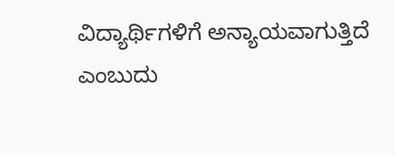ವಿದ್ಯಾರ್ಥಿಗಳಿಗೆ ಅನ್ಯಾಯವಾಗುತ್ತಿದೆ ಎಂಬುದು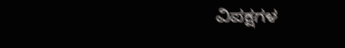ವಿಪಕ್ಷಗಳ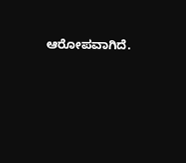ಆರೋಪವಾಗಿದೆ.